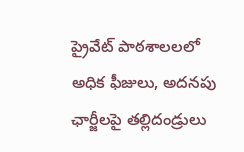ప్రైవేట్ పాఠశాలలలో అధిక ఫీజులు, అదనపు ఛార్జీలపై తల్లిదండ్రులు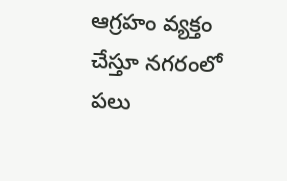ఆగ్రహం వ్యక్తం చేస్తూ నగరంలో పలు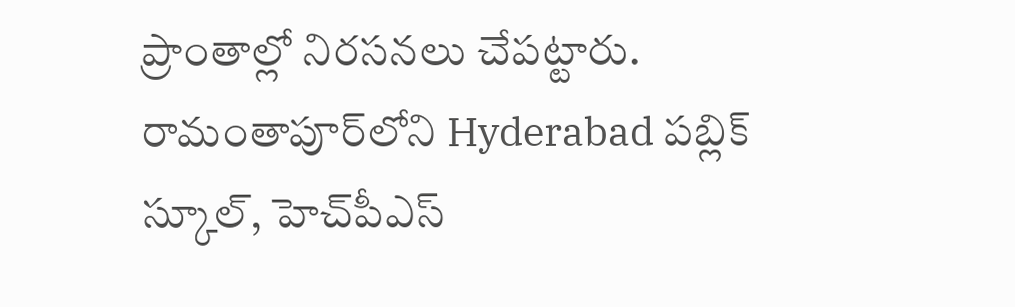ప్రాంతాల్లో నిరసనలు చేపట్టారు. రామంతాపూర్‌లోని Hyderabad పబ్లిక్ స్కూల్, హెచ్‌పీఎస్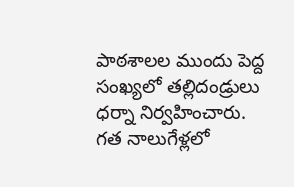పాఠశాలల ముందు పెద్ద సంఖ్యలో తల్లిదండ్రులు ధర్నా నిర్వహించారు. గత నాలుగేళ్లలో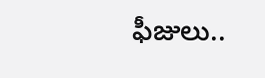ఫీజులు..